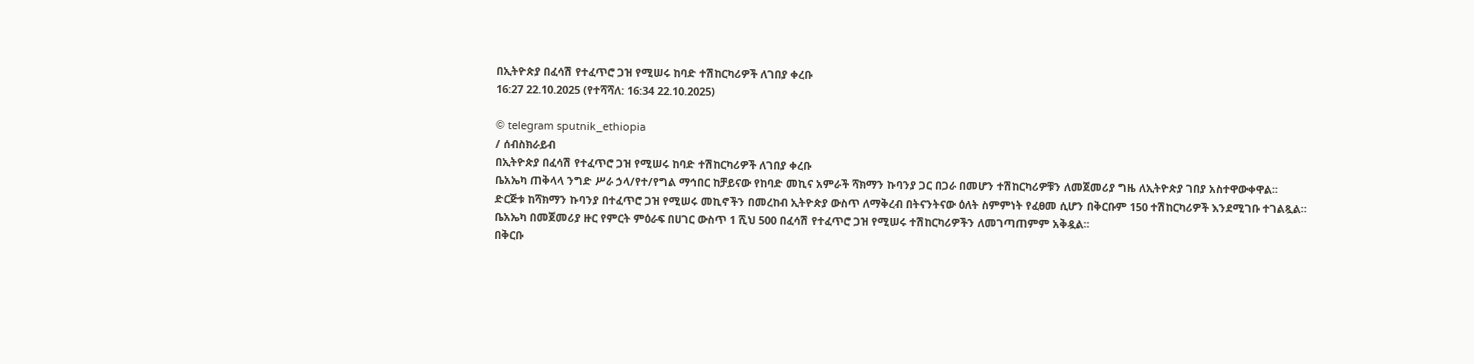በኢትዮጵያ በፈሳሽ የተፈጥሮ ጋዝ የሚሠሩ ከባድ ተሽከርካሪዎች ለገበያ ቀረቡ
16:27 22.10.2025 (የተሻሻለ: 16:34 22.10.2025)

© telegram sputnik_ethiopia
/ ሰብስክራይብ
በኢትዮጵያ በፈሳሽ የተፈጥሮ ጋዝ የሚሠሩ ከባድ ተሽከርካሪዎች ለገበያ ቀረቡ
ቤአኤካ ጠቅላላ ንግድ ሥራ ኃላ/የተ/የግል ማኅበር ከቻይናው የከባድ መኪና አምራች ሻክማን ኩባንያ ጋር በጋራ በመሆን ተሽከርካሪዎቹን ለመጀመሪያ ግዜ ለኢትዮጵያ ገበያ አስተዋውቀዋል፡፡
ድርጅቱ ከሻክማን ኩባንያ በተፈጥሮ ጋዝ የሚሠሩ መኪኖችን በመረከብ ኢትዮጵያ ውስጥ ለማቅረብ በትናንትናው ዕለት ስምምነት የፈፀመ ሲሆን በቅርቡም 150 ተሽከርካሪዎች እንደሚገቡ ተገልጿል።
ቤአኤካ በመጀመሪያ ዙር የምርት ምዕራፍ በሀገር ውስጥ 1 ሺህ 500 በፈሳሽ የተፈጥሮ ጋዝ የሚሠሩ ተሽከርካሪዎችን ለመገጣጠምም አቅዷል፡፡
በቅርቡ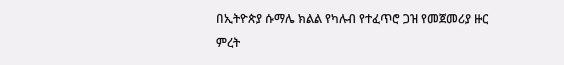በኢትዮጵያ ሱማሌ ክልል የካሉብ የተፈጥሮ ጋዝ የመጀመሪያ ዙር ምረት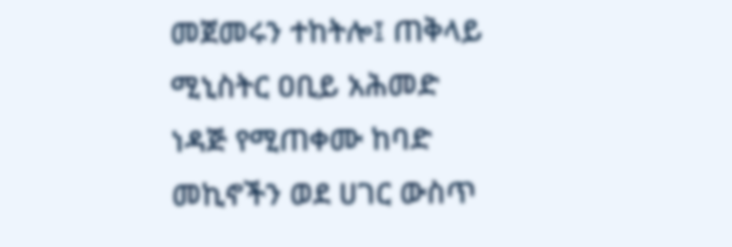መጀመሩን ተከትሎ፤ ጠቅላይ ሚኒስትር ዐቢይ አሕመድ ነዳጅ የሚጠቀሙ ከባድ መኪኖችን ወደ ሀገር ውስጥ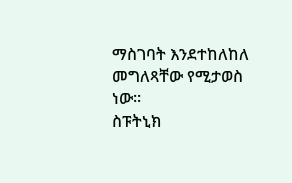ማስገባት እንደተከለከለ መግለጻቸው የሚታወስ ነው፡፡
ስፑትኒክ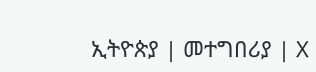ኢትዮጵያ | መተግበሪያ | X